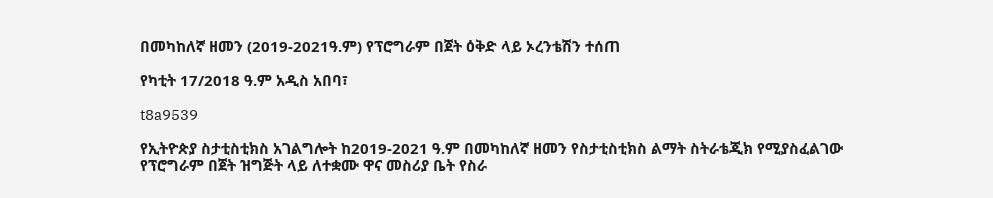በመካከለኛ ዘመን (2019-2021ዓ.ም) የፕሮግራም በጀት ዕቅድ ላይ ኦረንቴሽን ተሰጠ

የካቲት 17/2018 ዓ.ም አዲስ አበባ፣

t8a9539

የኢትዮጵያ ስታቲስቲክስ አገልግሎት ከ2019-2021 ዓ.ም በመካከለኛ ዘመን የስታቲስቲክስ ልማት ስትራቴጂክ የሚያስፈልገው የፕሮግራም በጀት ዝግጅት ላይ ለተቋሙ ዋና መስሪያ ቤት የስራ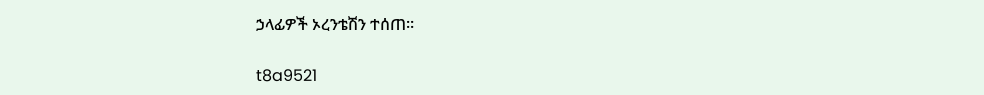ኃላፊዎች ኦረንቴሽን ተሰጠ።

t8a9521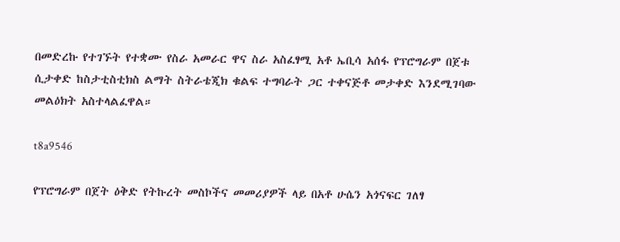በመድረኩ የተገኙት የተቋሙ የስራ አመራር ዋና ስራ አስፈፃሚ አቶ ኤቢሳ አሰፋ የፕሮግራም በጀቱ ሲታቀድ ከስታቲስቲክስ ልማት ስትራቴጂክ ቁልፍ ተግባራት ጋር ተቀናጅቶ መታቀድ እንደሚገባው መልዕክት አስተላልፈዋል።

t8a9546

የፕሮግራም በጀት ዕቅድ የትኩረት መስኮችና መመሪያዎች ላይ በአቶ ሁሴን አጎናፍር ገለፃ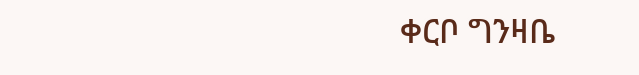ቀርቦ ግንዛቤ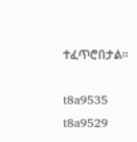ተፈጥሮበታል።

t8a9535
t8a9529